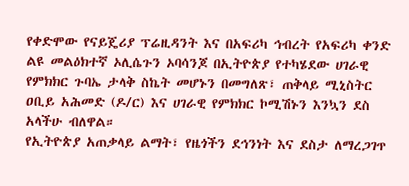የቀድሞው የናይጄሪያ ፕሬዚዳንት እና በአፍሪካ ኅብረት የአፍሪካ ቀንድ ልዩ መልዕክተኛ ኦሊሴጉን ኦባሳንጆ በኢትዮጵያ የተካሄደው ሀገራዊ የምክክር ጉባኤ ታላቅ ስኬት መሆኑን በመግለጽ፣ ጠቅላይ ሚኒስትር ዐቢይ አሕመድ (ዶ/ር) እና ሀገራዊ የምክክር ኮሚሽኑን እንኳን ደስ አላችሁ ብለዋል።
የኢትዮጵያ አጠቃላይ ልማት፣ የዜጎችን ደኅንነት እና ደስታ ለማረጋገጥ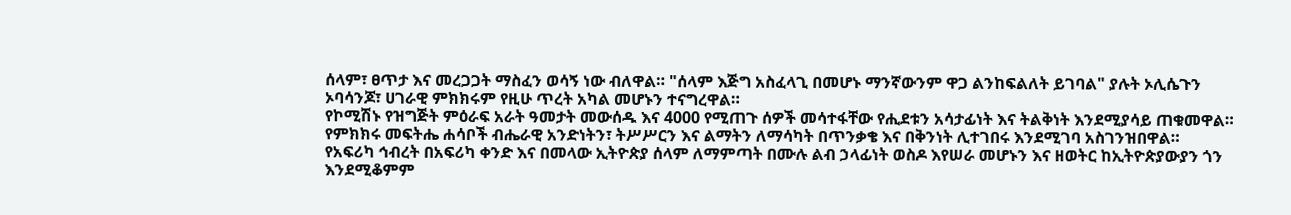ሰላም፣ ፀጥታ እና መረጋጋት ማስፈን ወሳኝ ነው ብለዋል። "ሰላም እጅግ አስፈላጊ በመሆኑ ማንኛውንም ዋጋ ልንከፍልለት ይገባል" ያሉት ኦሊሴጉን ኦባሳንጆ፣ ሀገራዊ ምክክሩም የዚሁ ጥረት አካል መሆኑን ተናግረዋል።
የኮሚሽኑ የዝግጅት ምዕራፍ አራት ዓመታት መውሰዱ እና 4000 የሚጠጉ ሰዎች መሳተፋቸው የሒደቱን አሳታፊነት እና ትልቅነት እንደሚያሳይ ጠቁመዋል።
የምክክሩ መፍትሔ ሐሳቦች ብሔራዊ አንድነትን፣ ትሥሥርን እና ልማትን ለማሳካት በጥንቃቄ እና በቅንነት ሊተገበሩ እንደሚገባ አስገንዝበዋል።
የአፍሪካ ኅብረት በአፍሪካ ቀንድ እና በመላው ኢትዮጵያ ሰላም ለማምጣት በሙሉ ልብ ኃላፊነት ወስዶ እየሠራ መሆኑን እና ዘወትር ከኢትዮጵያውያን ጎን እንደሚቆምም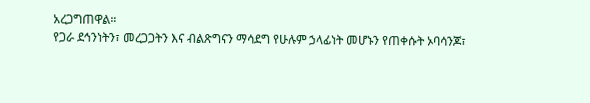አረጋግጠዋል።
የጋራ ደኅንነትን፣ መረጋጋትን እና ብልጽግናን ማሳደግ የሁሉም ኃላፊነት መሆኑን የጠቀሱት ኦባሳንጆ፣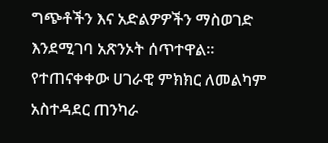ግጭቶችን እና አድልዎዎችን ማስወገድ እንደሚገባ አጽንኦት ሰጥተዋል።
የተጠናቀቀው ሀገራዊ ምክክር ለመልካም አስተዳደር ጠንካራ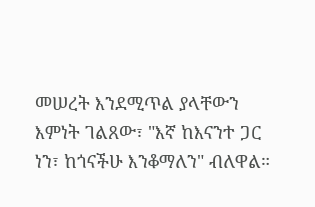መሠረት እንደሚጥል ያላቸውን እምነት ገልጸው፣ "እኛ ከእናንተ ጋር ነን፣ ከጎናችሁ እንቆማለን" ብለዋል።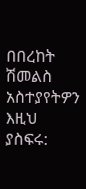በበረከት ሽመልስ
አስተያየትዎን እዚህ ያስፍሩ: